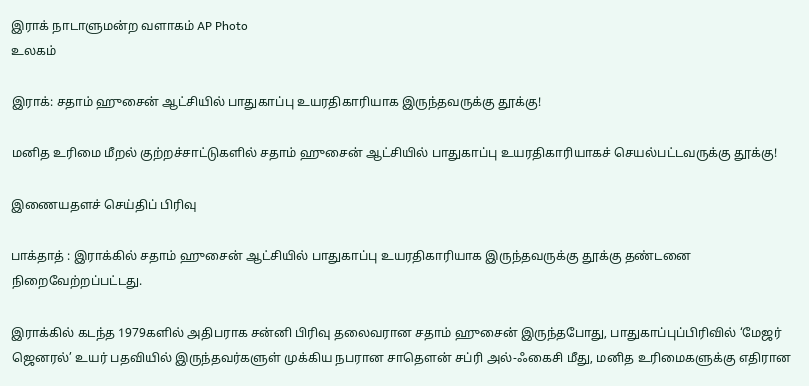இராக் நாடாளுமன்ற வளாகம் AP Photo
உலகம்

இராக்: சதாம் ஹுசைன் ஆட்சியில் பாதுகாப்பு உயரதிகாரியாக இருந்தவருக்கு தூக்கு!

மனித உரிமை மீறல் குற்றச்சாட்டுகளில் சதாம் ஹுசைன் ஆட்சியில் பாதுகாப்பு உயரதிகாரியாகச் செயல்பட்டவருக்கு தூக்கு!

இணையதளச் செய்திப் பிரிவு

பாக்தாத் : இராக்கில் சதாம் ஹுசைன் ஆட்சியில் பாதுகாப்பு உயரதிகாரியாக இருந்தவருக்கு தூக்கு தண்டனை நிறைவேற்றப்பட்டது.

இராக்கில் கடந்த 1979களில் அதிபராக சன்னி பிரிவு தலைவரான சதாம் ஹுசைன் இருந்தபோது, பாதுகாப்புப்பிரிவில் ‘மேஜர் ஜெனரல்’ உயர் பதவியில் இருந்தவர்களுள் முக்கிய நபரான சாதௌன் சப்ரி அல்-ஃகைசி மீது, மனித உரிமைகளுக்கு எதிரான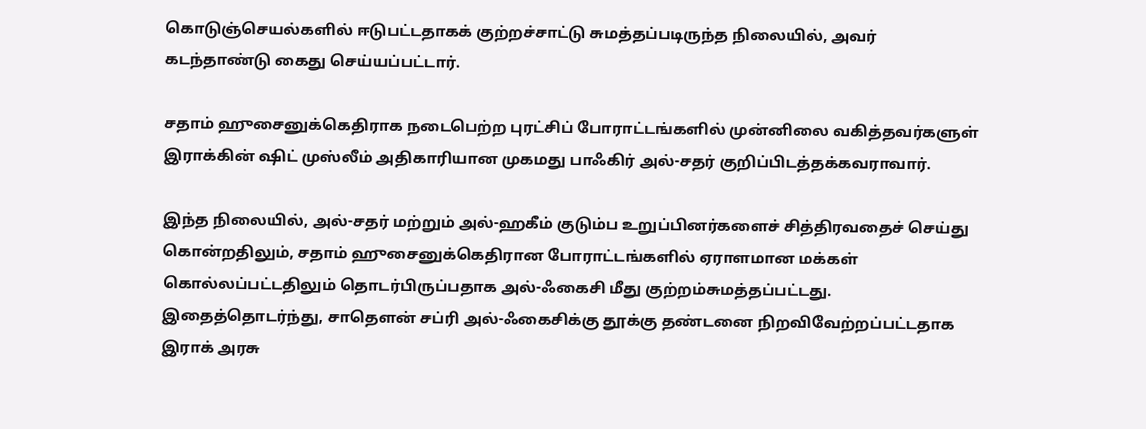கொடுஞ்செயல்களில் ஈடுபட்டதாகக் குற்றச்சாட்டு சுமத்தப்படிருந்த நிலையில், அவர் கடந்தாண்டு கைது செய்யப்பட்டார்.

சதாம் ஹுசைனுக்கெதிராக நடைபெற்ற புரட்சிப் போராட்டங்களில் முன்னிலை வகித்தவர்களுள் இராக்கின் ஷிட் முஸ்லீம் அதிகாரியான முகமது பாஃகிர் அல்-சதர் குறிப்பிடத்தக்கவராவார்.

இந்த நிலையில், அல்-சதர் மற்றும் அல்-ஹகீம் குடும்ப உறுப்பினர்களைச் சித்திரவதைச் செய்து கொன்றதிலும், சதாம் ஹுசைனுக்கெதிரான போராட்டங்களில் ஏராளமான மக்கள் கொல்லப்பட்டதிலும் தொடர்பிருப்பதாக அல்-ஃகைசி மீது குற்றம்சுமத்தப்பட்டது. இதைத்தொடர்ந்து, சாதௌன் சப்ரி அல்-ஃகைசிக்கு தூக்கு தண்டனை நிறவிவேற்றப்பட்டதாக இராக் அரசு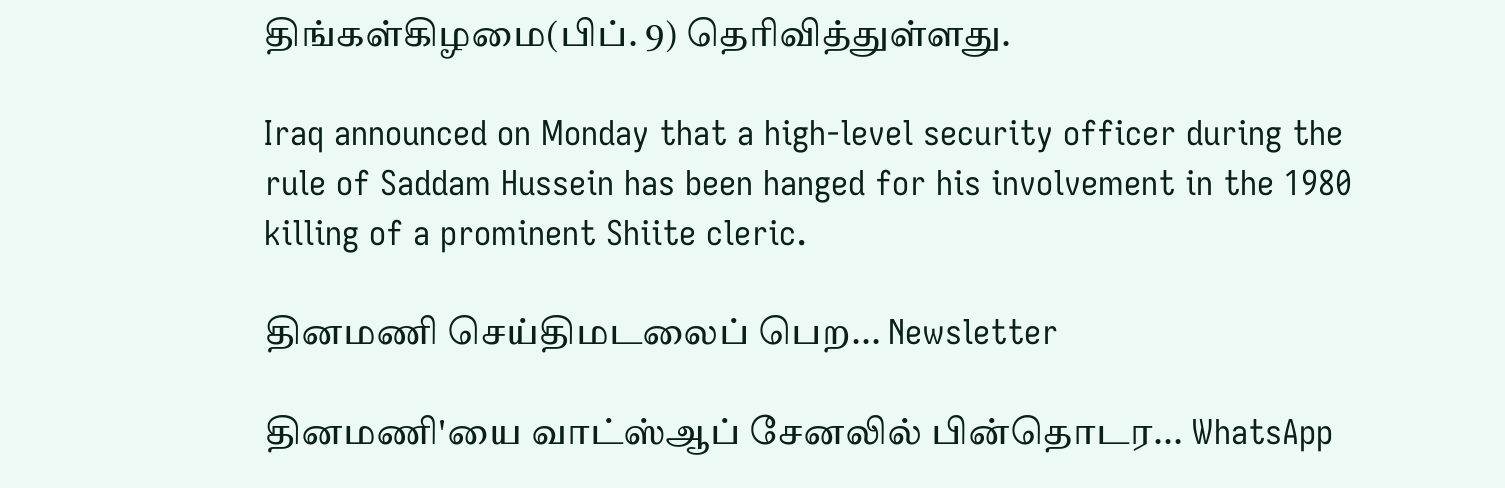திங்கள்கிழமை(பிப். 9) தெரிவித்துள்ளது.

Iraq announced on Monday that a high-level security officer during the rule of Saddam Hussein has been hanged for his involvement in the 1980 killing of a prominent Shiite cleric.

தினமணி செய்திமடலைப் பெற... Newsletter

தினமணி'யை வாட்ஸ்ஆப் சேனலில் பின்தொடர... WhatsApp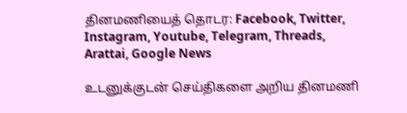தினமணியைத் தொடர: Facebook, Twitter, Instagram, Youtube, Telegram, Threads, Arattai, Google News

உடனுக்குடன் செய்திகளை அறிய தினமணி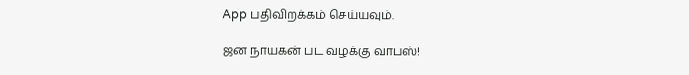App பதிவிறக்கம் செய்யவும்.

ஜன நாயகன் பட வழக்கு வாபஸ்!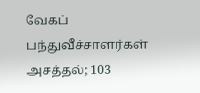வேகப் பந்துவீச்சாளர்கள் அசத்தல்; 103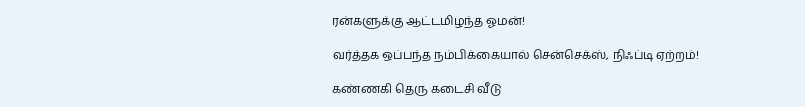ரன்களுக்கு ஆட்டமிழந்த ஓமன்!

வர்த்தக ஒப்பந்த நம்பிக்கையால் சென்செக்ஸ், நிஃப்டி ஏற்றம்!

கண்ணகி தெரு கடைசி வீடு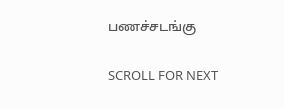பணச்சடங்கு

SCROLL FOR NEXT